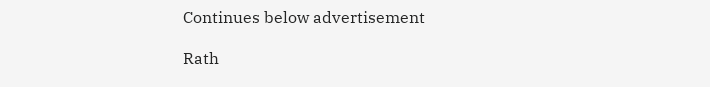Continues below advertisement

Rath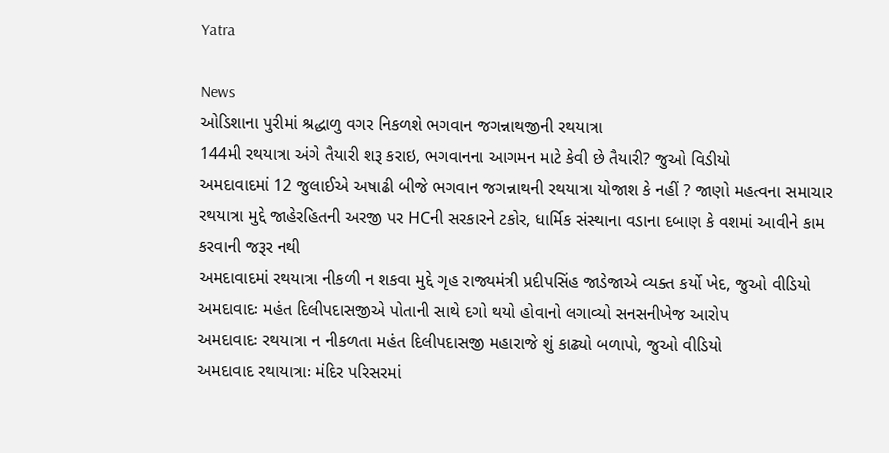Yatra

News
ઓડિશાના પુરીમાં શ્રદ્ધાળુ વગર નિકળશે ભગવાન જગન્નાથજીની રથયાત્રા
144મી રથયાત્રા અંગે તૈયારી શરૂ કરાઇ, ભગવાનના આગમન માટે કેવી છે તૈયારી? જુઓ વિડીયો
અમદાવાદમાં 12 જુલાઈએ અષાઢી બીજે ભગવાન જગન્નાથની રથયાત્રા યોજાશ કે નહીં ? જાણો મહત્વના સમાચાર
રથયાત્રા મુદ્દે જાહેરહિતની અરજી પર HCની સરકારને ટકોર, ધાર્મિક સંસ્થાના વડાના દબાણ કે વશમાં આવીને કામ કરવાની જરૂર નથી
અમદાવાદમાં રથયાત્રા નીકળી ન શકવા મુદ્દે ગૃહ રાજ્યમંત્રી પ્રદીપસિંહ જાડેજાએ વ્યક્ત કર્યો ખેદ, જુઓ વીડિયો
અમદાવાદઃ મહંત દિલીપદાસજીએ પોતાની સાથે દગો થયો હોવાનો લગાવ્યો સનસનીખેજ આરોપ
અમદાવાદઃ રથયાત્રા ન નીકળતા મહંત દિલીપદાસજી મહારાજે શું કાઢ્યો બળાપો, જુઓ વીડિયો
અમદાવાદ રથાયાત્રાઃ મંદિર પરિસરમાં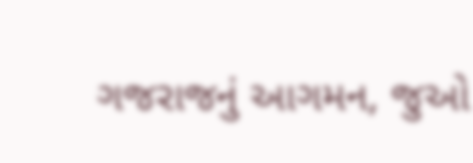ગજરાજનું આગમન, જુઓ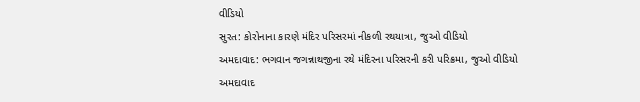વીડિયો
સુરત: કોરોનાના કારણે મંદિર પરિસરમાં નીકળી રથયાત્રા, જુઓ વીડિયો
અમદાવાદ: ભગવાન જગન્નાથજીના રથે મંદિરના પરિસરની કરી પરિક્રમા, જુઓ વીડિયો
અમદાવાદ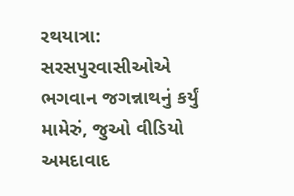રથયાત્રા: સરસપુરવાસીઓએ ભગવાન જગન્નાથનું કર્યું મામેરું, જુઓ વીડિયો
અમદાવાદ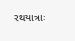રથયાત્રાઃ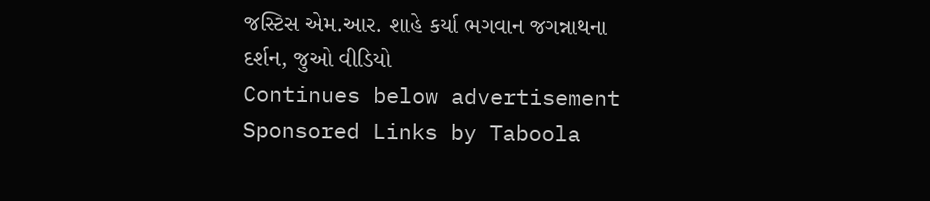જસ્ટિસ એમ.આર. શાહે કર્યા ભગવાન જગન્નાથના દર્શન, જુઓ વીડિયો
Continues below advertisement
Sponsored Links by Taboola